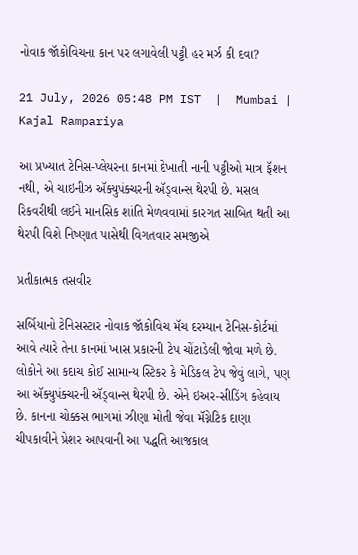નોવાક જૉકોવિચના કાન પર લગાવેલી પટ્ટી હર મર્ઝ કી દવા?

21 July, 2026 05:48 PM IST  |  Mumbai | Kajal Rampariya

આ પ્રખ્યાત ટેનિસ-પ્લેયરના કાનમાં દેખાતી નાની પટ્ટીઓ માત્ર ફૅશન નથી, એ ચાઇનીઝ ઍક્યુપંક્ચરની ઍડ્વાન્સ થેરપી છે. મસલ રિકવરીથી લઈને માનસિક શાંતિ મેળવવામાં કારગત સાબિત થતી આ થેરપી વિશે નિષ્ણાત પાસેથી વિગતવાર સમજીએ

પ્રતીકાત્મક તસવીર

સર્બિયાનો ટેનિસસ્ટાર નોવાક જૉકોવિચ મૅચ દરમ્યાન ટેનિસ-કોર્ટમાં આવે ત્યારે તેના કાનમાં ખાસ પ્રકારની ટેપ ચોંટાડેલી જોવા મળે છે. લોકોને આ કદાચ કોઈ સામાન્ય સ્ટિકર કે મેડિકલ ટેપ જેવું લાગે, પણ આ ઍક્યુપંક્ચરની ઍડ્વાન્સ થેરપી છે. એને ઇઅર-સીડિંગ કહેવાય છે. કાનના ચોક્કસ ભાગમાં ઝીણા મોતી જેવા મૅગ્નેટિક દાણા ચીપકાવીને પ્રેશર આપવાની આ પદ્ધતિ આજકાલ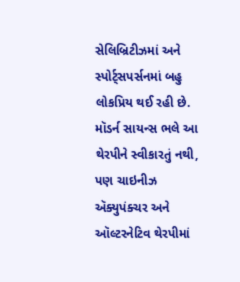સેલિબ્રિટીઝમાં અને સ્પોર્ટ્‍સપર્સનમાં બહુ લોકપ્રિય થઈ રહી છે. મૉડર્ન સાયન્સ ભલે આ થેરપીને સ્વીકારતું નથી, પણ ચાઇનીઝ ઍક્યુપંક્ચર અને ઑલ્ટરનેટિવ થેરપીમાં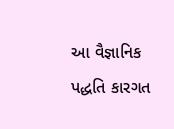આ વૈજ્ઞાનિક પદ્ધતિ કારગત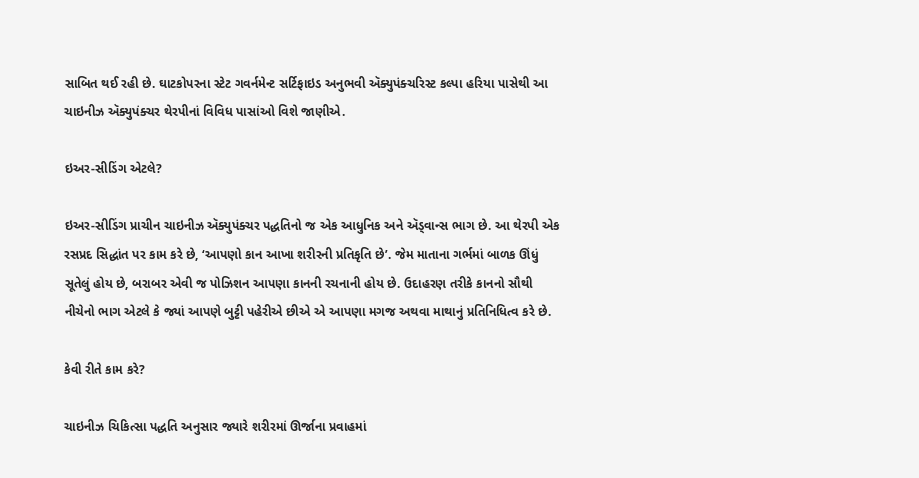સાબિત થઈ રહી છે. ઘાટકોપરના સ્ટેટ ગવર્નમેન્ટ સર્ટિફાઇડ અનુભવી ઍક્યુપંક્ચરિસ્ટ કલ્પા હરિયા પાસેથી આ ચાઇનીઝ ઍક્યુપંક્ચર થેરપીનાં વિવિધ પાસાંઓ વિશે જાણીએ.

ઇઅર-સીડિંગ એટલે?

ઇઅર-સીડિંગ પ્રાચીન ચાઇનીઝ ઍક્યુપંક્ચર પદ્ધતિનો જ એક આધુનિક અને ઍડ્વાન્સ ભાગ છે. આ થેરપી એક રસપ્રદ સિદ્ધાંત પર કામ કરે છે, ‘આપણો કાન આખા શરીરની પ્રતિકૃતિ છે’. જેમ માતાના ગર્ભમાં બાળક ઊંધું સૂતેલું હોય છે, બરાબર એવી જ પોઝિશન આપણા કાનની રચનાની હોય છે. ઉદાહરણ તરીકે કાનનો સૌથી નીચેનો ભાગ એટલે કે જ્યાં આપણે બુટ્ટી પહેરીએ છીએ એ આપણા મગજ અથવા માથાનું પ્રતિનિધિત્વ કરે છે.

કેવી રીતે કામ કરે?

ચાઇનીઝ ચિકિત્સા પદ્ધતિ અનુસાર જ્યારે શરીરમાં ઊર્જાના પ્રવાહમાં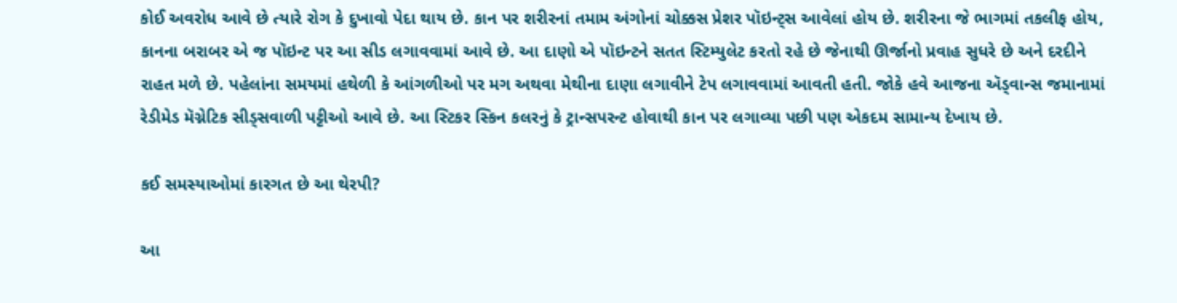કોઈ અવરોધ આવે છે ત્યારે રોગ કે દુખાવો પેદા થાય છે. કાન પર શરીરનાં તમામ અંગોનાં ચોક્કસ પ્રેશર પૉઇન્ટ્સ આવેલાં હોય છે. શરીરના જે ભાગમાં તકલીફ હોય, કાનના બરાબર એ જ પૉઇન્ટ પર આ સીડ લગાવવામાં આવે છે. આ દાણો એ પૉઇન્ટને સતત સ્ટિમ્યુલેટ કરતો રહે છે જેનાથી ઊર્જાનો પ્રવાહ સુધરે છે અને દરદીને રાહત મળે છે. પહેલાંના સમયમાં હથેળી કે આંગળીઓ પર મગ અથવા મેથીના દાણા લગાવીને ટેપ લગાવવામાં આવતી હતી. જોકે હવે આજના ઍડ્વાન્સ જમાનામાં રેડીમેડ મૅગ્નેટિક સીડ્સવાળી પટ્ટીઓ આવે છે. આ સ્ટિકર સ્કિન કલરનું કે ટ્રાન્સપરન્ટ હોવાથી કાન પર લગાવ્યા પછી પણ એકદમ સામાન્ય દેખાય છે.

કઈ સમસ્યાઓમાં કારગત છે આ થેરપી?

આ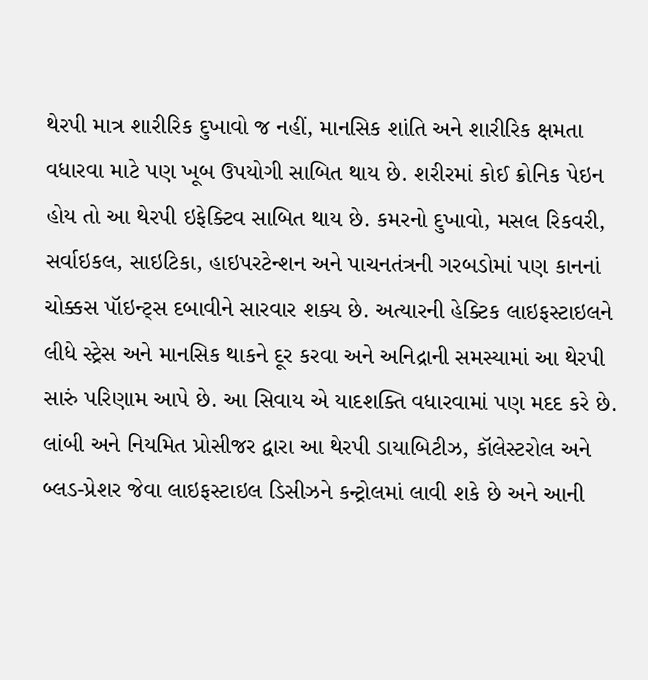થેરપી માત્ર શારીરિક દુખાવો જ નહીં, માનસિક શાંતિ અને શારીરિક ક્ષમતા વધારવા માટે પણ ખૂબ ઉપયોગી સાબિત થાય છે. શરીરમાં કોઈ ક્રોનિક પેઇન હોય તો આ થેરપી ઇફેક્ટિવ સાબિત થાય છે. કમરનો દુખાવો, મસલ રિકવરી, સર્વાઇકલ, સાઇટિકા, હાઇપરટેન્શન અને પાચનતંત્રની ગરબડોમાં પણ કાનનાં ચોક્કસ પૉઇન્ટ્સ દબાવીને સારવાર શક્ય છે. અત્યારની હેક્ટિક લાઇફસ્ટાઇલને લીધે સ્ટ્રેસ અને માનસિક થાકને દૂર કરવા અને અનિદ્રાની સમસ્યામાં આ થેરપી સારું પરિણામ આપે છે. આ સિવાય એ યાદશક્તિ વધારવામાં પણ મદદ કરે છે.
લાંબી અને નિયમિત પ્રોસીજર દ્વારા આ થેરપી ડાયાબિટીઝ, કૉલેસ્ટરોલ અને બ્લડ-પ્રેશર જેવા લાઇફસ્ટાઇલ ડિસીઝને કન્ટ્રોલમાં લાવી શકે છે અને આની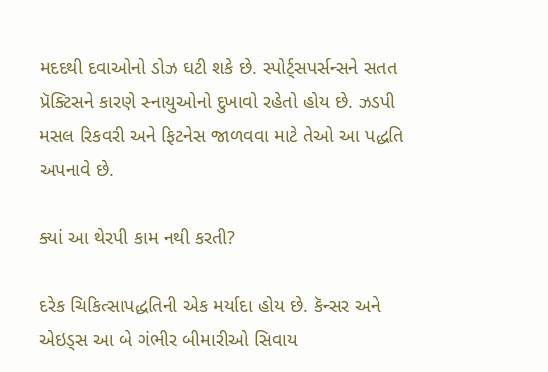મદદથી દવાઓનો ડોઝ ઘટી શકે છે. સ્પોર્ટ્‍સપર્સન્સને સતત પ્રૅક્ટિસને કારણે સ્નાયુઓનો દુખાવો રહેતો હોય છે. ઝડપી મસલ રિકવરી અને ફિટનેસ જાળવવા માટે તેઓ આ પદ્ધતિ અપનાવે છે.

ક્યાં આ થેરપી કામ નથી કરતી?

દરેક ચિકિત્સાપદ્ધતિની એક મર્યાદા હોય છે. કૅન્સર અને એઇડ્સ આ બે ગંભીર બીમારીઓ સિવાય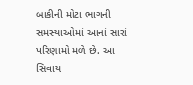બાકીની મોટા ભાગની સમસ્યાઓમાં આનાં સારાં પરિણામો મળે છે. આ સિવાય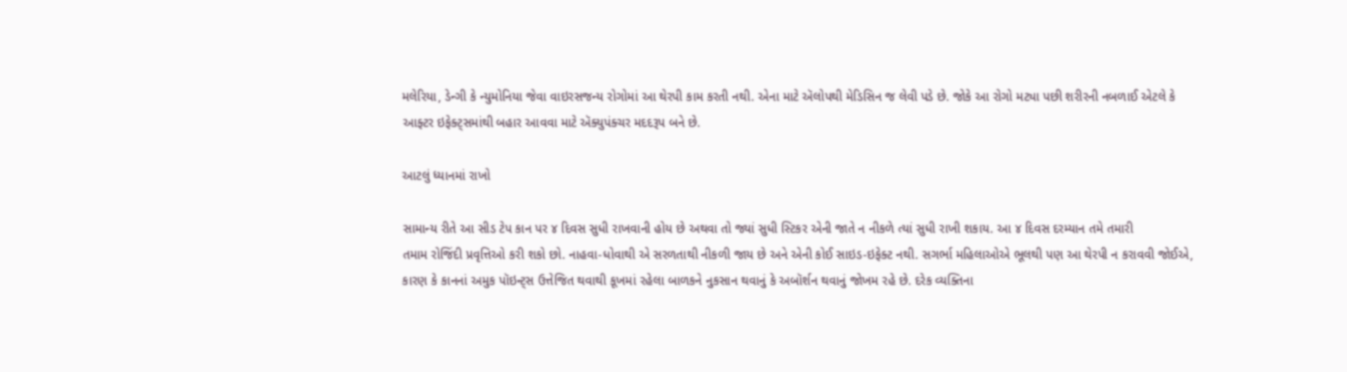મલેરિયા, ડેન્ગી કે ન્યુમોનિયા જેવા વાઇરસજન્ય રોગોમાં આ થેરપી કામ કરતી નથી. એના માટે ઍલોપથી મેડિસિન જ લેવી પડે છે. જોકે આ રોગો મટ્યા પછી શરીરની નબળાઈ એટલે કે આફ્ટર ઇફેક્ટ્સમાંથી બહાર આવવા માટે ઍક્યુપંક્ચર મદદરૂપ બને છે.

આટલું ધ્યાનમાં રાખો

સામાન્ય રીતે આ સીડ ટેપ કાન પર ૪ દિવસ સુધી રાખવાની હોય છે અથવા તો જ્યાં સુધી સ્ટિકર એની જાતે ન નીકળે ત્યાં સુધી રાખી શકાય. આ ૪ દિવસ દરમ્યાન તમે તમારી
તમામ રોજિંદી પ્રવૃત્તિઓ કરી શકો છો. નાહવા-ધોવાથી એ સરળતાથી નીકળી જાય છે અને એની કોઈ સાઇડ-ઇફેક્ટ નથી. સગર્ભા મહિલાઓએ ભૂલથી પણ આ થેરપી ન કરાવવી જોઈએ, કારણ કે કાનનાં અમુક પૉઇન્ટ્સ ઉત્તેજિત થવાથી કૂખમાં રહેલા બાળકને નુકસાન થવાનું કે અબૉર્શન થવાનું જોખમ રહે છે. દરેક વ્યક્તિના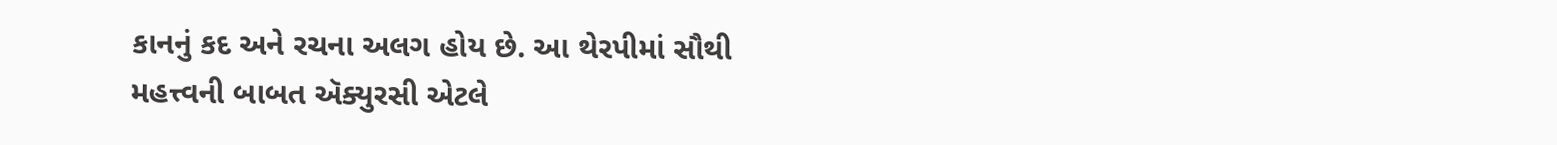કાનનું કદ અને રચના અલગ હોય છે. આ થેરપીમાં સૌથી મહત્ત્વની બાબત ઍક્યુરસી એટલે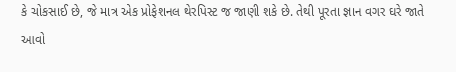કે ચોકસાઈ છે, જે માત્ર એક પ્રોફેશનલ થેરપિસ્ટ જ જાણી શકે છે. તેથી પૂરતા જ્ઞાન વગર ઘરે જાતે આવો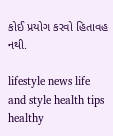કોઈ પ્રયોગ કરવો હિતાવહ નથી.

lifestyle news life and style health tips healthy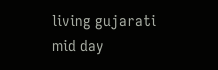living gujarati mid day